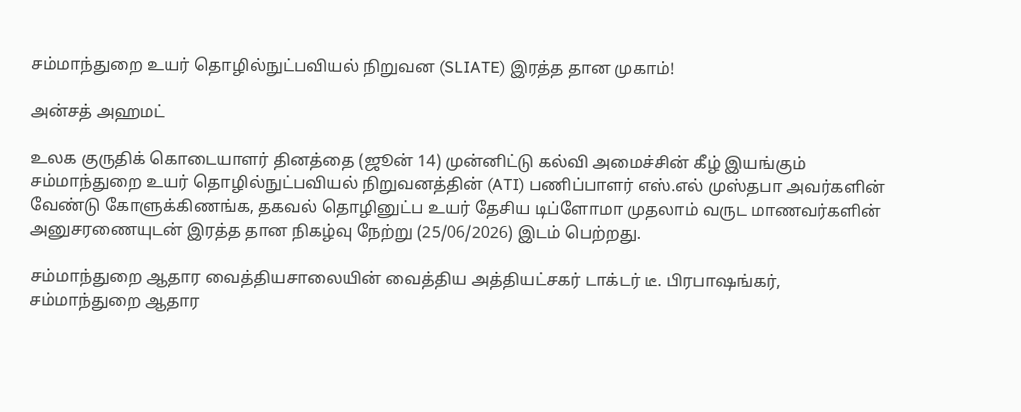சம்மாந்துறை உயர் தொழில்நுட்பவியல் நிறுவன (SLIATE) இரத்த தான முகாம்!

அன்சத் அஹமட்

உலக குருதிக் கொடையாளர் தினத்தை (ஜூன் 14) முன்னிட்டு கல்வி அமைச்சின் கீழ் இயங்கும் சம்மாந்துறை உயர் தொழில்நுட்பவியல் நிறுவனத்தின் (ATI) பணிப்பாளர் எஸ்.எல் முஸ்தபா அவர்களின் வேண்டு கோளுக்கிணங்க, தகவல் தொழினுட்ப உயர் தேசிய டிப்ளோமா முதலாம் வருட மாணவர்களின் அனுசரணையுடன் இரத்த தான நிகழ்வு நேற்று (25/06/2026) இடம் பெற்றது.

சம்மாந்துறை ஆதார வைத்தியசாலையின் வைத்திய அத்தியட்சகர் டாக்டர் டீ. பிரபாஷங்கர், சம்மாந்துறை ஆதார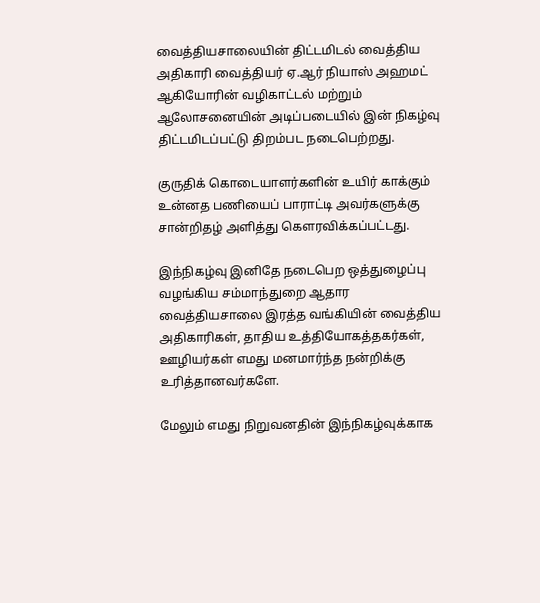வைத்தியசாலையின் திட்டமிடல் வைத்திய அதிகாரி வைத்தியர் ஏ.ஆர் நியாஸ் அஹமட் ஆகியோரின் வழிகாட்டல் மற்றும் ஆலோசனையின் அடிப்படையில் இன் நிகழ்வு திட்டமிடப்பட்டு திறம்பட நடைபெற்றது.

குருதிக் கொடையாளர்களின் உயிர் காக்கும் உன்னத பணியைப் பாராட்டி அவர்களுக்கு சான்றிதழ் அளித்து கௌரவிக்கப்பட்டது.

இந்நிகழ்வு இனிதே நடைபெற ஒத்துழைப்பு வழங்கிய சம்மாந்துறை ஆதார வைத்தியசாலை இரத்த வங்கியின் வைத்திய அதிகாரிகள், தாதிய உத்தியோகத்தகர்கள், ஊழியர்கள் எமது மனமார்ந்த நன்றிக்கு உரித்தானவர்களே.

மேலும் எமது நிறுவனதின் இந்நிகழ்வுக்காக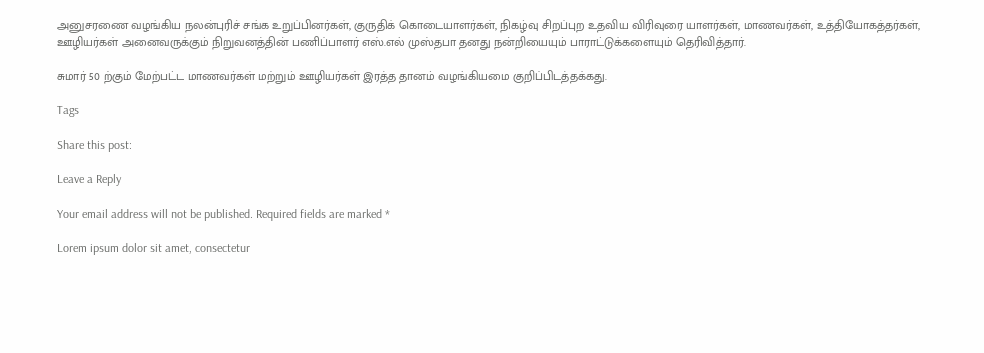அனுசரணை வழங்கிய நலன்புரிச் சங்க உறுப்பினர்கள், குருதிக் கொடையாளர்கள், நிகழ்வு சிறப்புற உதவிய விரிவுரை யாளர்கள், மாணவர்கள், உத்தியோகத்தர்கள், ஊழியர்கள் அனைவருக்கும் நிறுவனத்தின் பணிப்பாளர் எஸ்.எல் முஸ்தபா தனது நன்றியையும் பாராட்டுக்களையும் தெரிவித்தார்.

சுமார் 50 ற்கும் மேற்பட்ட மாணவர்கள் மற்றும் ஊழியர்கள் இரத்த தானம் வழங்கியமை குறிப்பிடத்தக்கது.

Tags

Share this post:

Leave a Reply

Your email address will not be published. Required fields are marked *

Lorem ipsum dolor sit amet, consectetur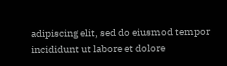adipiscing elit, sed do eiusmod tempor incididunt ut labore et dolore